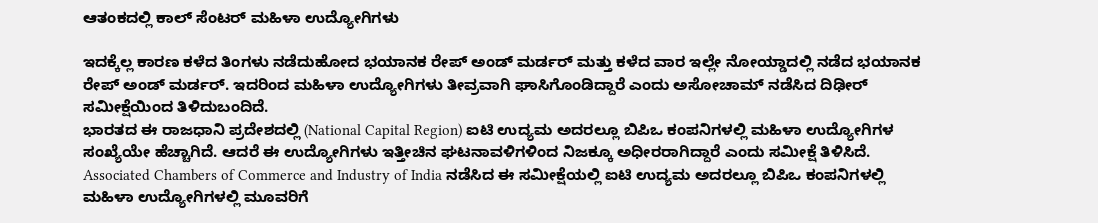ಆತಂಕದಲ್ಲಿ ಕಾಲ್ ಸೆಂಟರ್ ಮಹಿಳಾ ಉದ್ಯೋಗಿಗಳು

ಇದಕ್ಕೆಲ್ಲ ಕಾರಣ ಕಳೆದ ತಿಂಗಳು ನಡೆದುಹೋದ ಭಯಾನಕ ರೇಪ್ ಅಂಡ್ ಮರ್ಡರ್ ಮತ್ತು ಕಳೆದ ವಾರ ಇಲ್ಲೇ ನೋಯ್ಡಾದಲ್ಲಿ ನಡೆದ ಭಯಾನಕ ರೇಪ್ ಅಂಡ್ ಮರ್ಡರ್. ಇದರಿಂದ ಮಹಿಳಾ ಉದ್ಯೋಗಿಗಳು ತೀವ್ರವಾಗಿ ಘಾಸಿಗೊಂಡಿದ್ದಾರೆ ಎಂದು ಅಸೋಚಾಮ್ ನಡೆಸಿದ ದಿಢೀರ್ ಸಮೀಕ್ಷೆಯಿಂದ ತಿಳಿದುಬಂದಿದೆ.
ಭಾರತದ ಈ ರಾಜಧಾನಿ ಪ್ರದೇಶದಲ್ಲಿ (National Capital Region) ಐಟಿ ಉದ್ಯಮ ಅದರಲ್ಲೂ ಬಿಪಿಒ ಕಂಪನಿಗಳಲ್ಲಿ ಮಹಿಳಾ ಉದ್ಯೋಗಿಗಳ ಸಂಖ್ಯೆಯೇ ಹೆಚ್ಚಾಗಿದೆ. ಆದರೆ ಈ ಉದ್ಯೋಗಿಗಳು ಇತ್ತೀಚಿನ ಘಟನಾವಳಿಗಳಿಂದ ನಿಜಕ್ಕೂ ಅಧೀರರಾಗಿದ್ದಾರೆ ಎಂದು ಸಮೀಕ್ಷೆ ತಿಳಿಸಿದೆ.
Associated Chambers of Commerce and Industry of India ನಡೆಸಿದ ಈ ಸಮೀಕ್ಷೆಯಲ್ಲಿ ಐಟಿ ಉದ್ಯಮ ಅದರಲ್ಲೂ ಬಿಪಿಒ ಕಂಪನಿಗಳಲ್ಲಿ ಮಹಿಳಾ ಉದ್ಯೋಗಿಗಳಲ್ಲಿ ಮೂವರಿಗೆ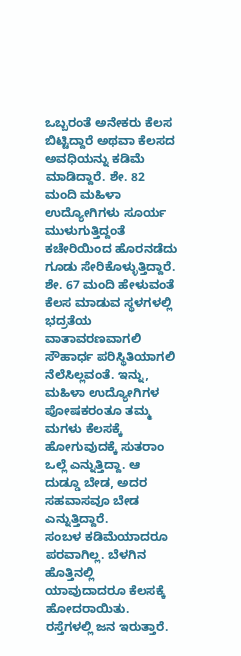ಒಬ್ಬರಂತೆ ಅನೇಕರು ಕೆಲಸ ಬಿಟ್ಟಿದ್ದಾರೆ ಅಥವಾ ಕೆಲಸದ ಅವಧಿಯನ್ನು ಕಡಿಮೆ ಮಾಡಿದ್ದಾರೆ. ಶೇ. 82 ಮಂದಿ ಮಹಿಳಾ ಉದ್ಯೋಗಿಗಳು ಸೂರ್ಯ ಮುಳುಗುತ್ತಿದ್ದಂತೆ ಕಚೇರಿಯಿಂದ ಹೊರನಡೆದು ಗೂಡು ಸೇರಿಕೊಳ್ಳುತ್ತಿದ್ದಾರೆ.
ಶೇ. 67 ಮಂದಿ ಹೇಳುವಂತೆ ಕೆಲಸ ಮಾಡುವ ಸ್ಥಳಗಳಲ್ಲಿ ಭದ್ರತೆಯ ವಾತಾವರಣವಾಗಲಿ ಸೌಹಾರ್ಧ ಪರಿಸ್ಥಿತಿಯಾಗಲಿ ನೆಲೆಸಿಲ್ಲವಂತೆ. ಇನ್ನು, ಮಹಿಳಾ ಉದ್ಯೋಗಿಗಳ ಪೋಷಕರಂತೂ ತಮ್ಮ ಮಗಳು ಕೆಲಸಕ್ಕೆ ಹೋಗುವುದಕ್ಕೆ ಸುತರಾಂ ಒಲ್ಲೆ ಎನ್ನುತ್ತಿದ್ದಾ. ಆ ದುಡ್ಡೂ ಬೇಡ, ಅದರ ಸಹವಾಸವೂ ಬೇಡ ಎನ್ನುತ್ತಿದ್ದಾರೆ.
ಸಂಬಳ ಕಡಿಮೆಯಾದರೂ ಪರವಾಗಿಲ್ಲ. ಬೆಳಗಿನ ಹೊತ್ತಿನಲ್ಲಿ ಯಾವುದಾದರೂ ಕೆಲಸಕ್ಕೆ ಹೋದರಾಯಿತು. ರಸ್ತೆಗಳಲ್ಲಿ ಜನ ಇರುತ್ತಾರೆ.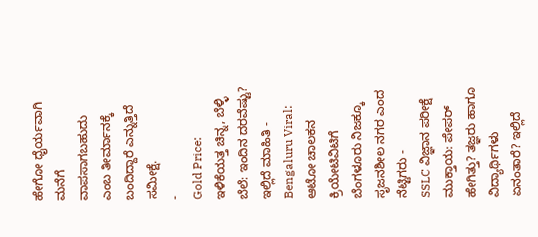ಹೇಗೋ ಧೈರ್ಯವಾಗಿ ಮನೆಗೆ ವಾಪಸಾಗಬಹುದು ಎಂಬ ತೀರ್ಮಾನಕ್ಕೆ ಬಂದಿದ್ದಾರೆ ಎನ್ನುತ್ತಿದೆ ಸಮೀಕ್ಷೆ.
-
Gold Price: ಇಳಿಕೆಯತ್ತ ಚಿನ್ನ, ಬೆಳ್ಳಿ ಬೆಲೆ: ಇಂದಿನ ದರವೆಷ್ಟು? ಇಲ್ಲಿದೆ ಮಾಹಿತಿ -
Bengaluru Viral: ಆಟೋ ಚಾಲಕನ ಕ್ರಿಯೇಟಿವಿಟಿಗೆ ಬೆಂಗಳೂರು ನಿಜಕ್ಕೂ ಸೃಜನಶೀಲ ನಗರ ಎಂದ ನೆಟ್ಟಿಗರು -
SSLC ವಿಜ್ಞಾನ ಪರೀಕ್ಷೆ ಮುಕ್ತಾಯ: ಪೇಪರ್ ಹೇಗಿತ್ತು? ತಜ್ಞರು ಹಾಗೂ ವಿದ್ಯಾರ್ಥಿಗಳು ಏನಂತಾರೆ? ಇಲ್ಲಿದೆ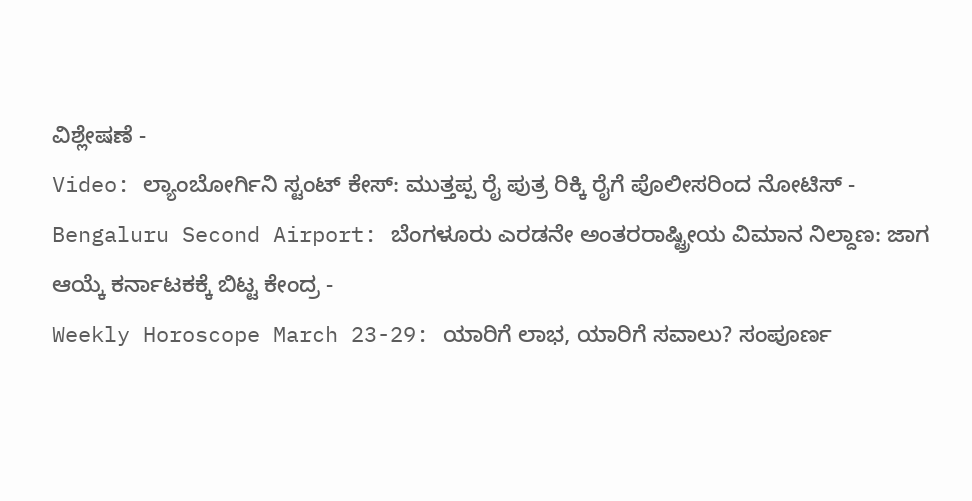ವಿಶ್ಲೇಷಣೆ -
Video: ಲ್ಯಾಂಬೋರ್ಗಿನಿ ಸ್ಟಂಟ್ ಕೇಸ್: ಮುತ್ತಪ್ಪ ರೈ ಪುತ್ರ ರಿಕ್ಕಿ ರೈಗೆ ಪೊಲೀಸರಿಂದ ನೋಟಿಸ್ -
Bengaluru Second Airport: ಬೆಂಗಳೂರು ಎರಡನೇ ಅಂತರರಾಷ್ಟ್ರೀಯ ವಿಮಾನ ನಿಲ್ದಾಣ: ಜಾಗ ಆಯ್ಕೆ ಕರ್ನಾಟಕಕ್ಕೆ ಬಿಟ್ಟ ಕೇಂದ್ರ -
Weekly Horoscope March 23-29: ಯಾರಿಗೆ ಲಾಭ, ಯಾರಿಗೆ ಸವಾಲು? ಸಂಪೂರ್ಣ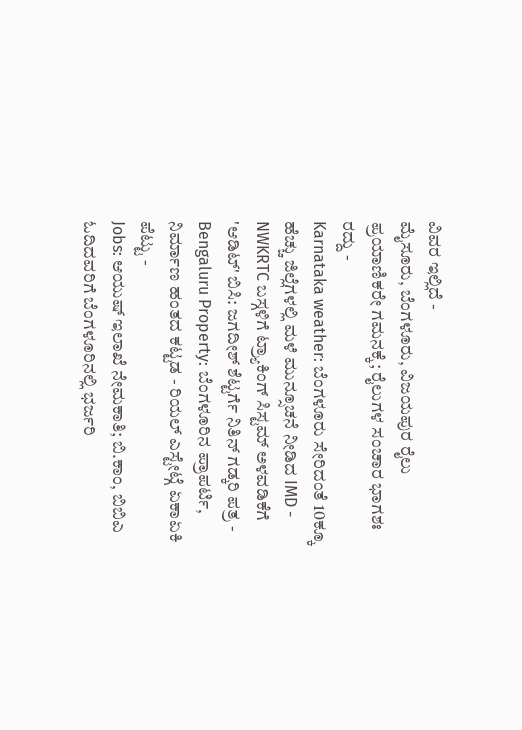ವಿವರ ಇಲ್ಲಿದೆ -
ಮೈಸೂರು, ಬೆಂಗಳೂರು, ವಿಜಯಪುರ ರೈಲು ಪ್ರಯಾಣಿಕರೇ ಗಮನಕ್ಕೆ; ರೈಲುಗಳ ಸಂಚಾರ ಭಾಗಶಃ ರದ್ದು -
Karnataka weather: ಬೆಂಗಳೂರು ಸೇರಿದಂತೆ 10ಕ್ಕೂ ಹೆಚ್ಚು ಜಿಲ್ಲೆಗಳಲ್ಲಿ ಮಳೆ ಮುನ್ಸೂಚನೆ ನೀಡಿದ IMD -
NWKRTC ಬಸ್ಗಳಿಗೆ ಟ್ರ್ಯಾಕಿಂಗ್ ಸಿಸ್ಟಮ್ ಅಳವಡಿಕೆಗೆ 'ಆಡಿಟ್' ಬಿಸಿ: ಜಗದೀಶ್ ಶೆಟ್ಟರ್ಗೆ ನಿತಿನ್ ಗಡ್ಕರಿ ಪತ್ರ -
Bengaluru Property: ಬೆಂಗಳೂರಿನ ಪ್ರಾಪರ್ಟಿ, ನಿರ್ಮಾಣ ಹಂತದ ಕಟ್ಟಡ - ರಿಯಲ್ ಎಸ್ಟೇಟ್ಗೆ ಏಕಾಏಕಿ ಪೆಟ್ಟು -
Jobs: ಆಯುಷ್ ಇಲಾಖೆ ನೇಮಕಾತಿ; ಬಿ.ಕಾಂ, ಬಿಬಿಎ ಓದಿದವರಿಗೆ ಬೆಂಗಳೂರಿನಲ್ಲಿ ಭರ್ಜರಿ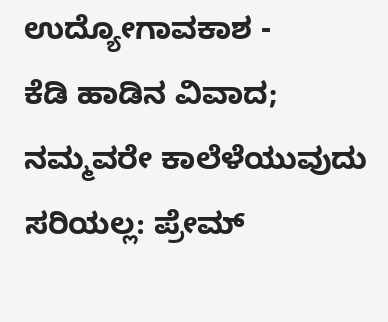ಉದ್ಯೋಗಾವಕಾಶ -
ಕೆಡಿ ಹಾಡಿನ ವಿವಾದ; ನಮ್ಮವರೇ ಕಾಲೆಳೆಯುವುದು ಸರಿಯಲ್ಲ: ಪ್ರೇಮ್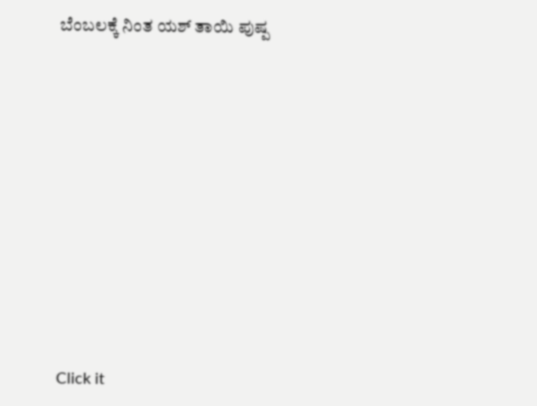ಬೆಂಬಲಕ್ಕೆ ನಿಂತ ಯಶ್ ತಾಯಿ ಪುಷ್ಪ












Click it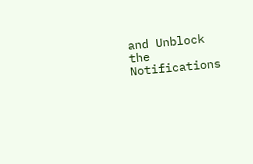and Unblock the Notifications